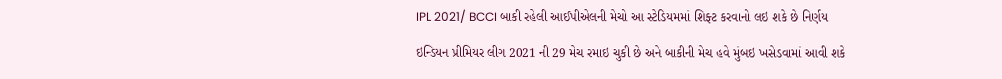IPL 2021/ BCCI બાકી રહેલી આઈપીએલની મેચો આ સ્ટેડિયમમાં શિફ્ટ કરવાનો લઇ શકે છે નિર્ણય

ઇન્ડિયન પ્રીમિયર લીગ 2021 ની 29 મેચ રમાઇ ચુકી છે અને બાકીની મેચ હવે મુંબઇ ખસેડવામાં આવી શકે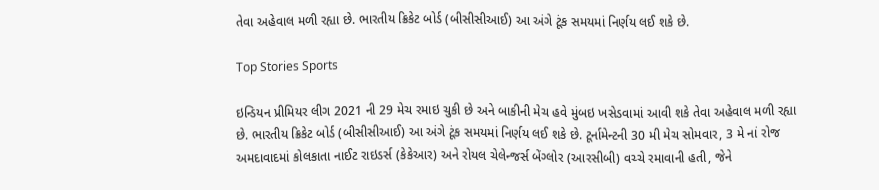તેવા અહેવાલ મળી રહ્યા છે. ભારતીય ક્રિકેટ બોર્ડ (બીસીસીઆઈ) આ અંગે ટૂંક સમયમાં નિર્ણય લઈ શકે છે.

Top Stories Sports

ઇન્ડિયન પ્રીમિયર લીગ 2021 ની 29 મેચ રમાઇ ચુકી છે અને બાકીની મેચ હવે મુંબઇ ખસેડવામાં આવી શકે તેવા અહેવાલ મળી રહ્યા છે. ભારતીય ક્રિકેટ બોર્ડ (બીસીસીઆઈ) આ અંગે ટૂંક સમયમાં નિર્ણય લઈ શકે છે. ટૂર્નામેન્ટની 30 મી મેચ સોમવાર, 3 મે નાં રોજ અમદાવાદમાં કોલકાતા નાઈટ રાઇડર્સ (કેકેઆર) અને રોયલ ચેલેન્જર્સ બેંગ્લોર (આરસીબી) વચ્ચે રમાવાની હતી, જેને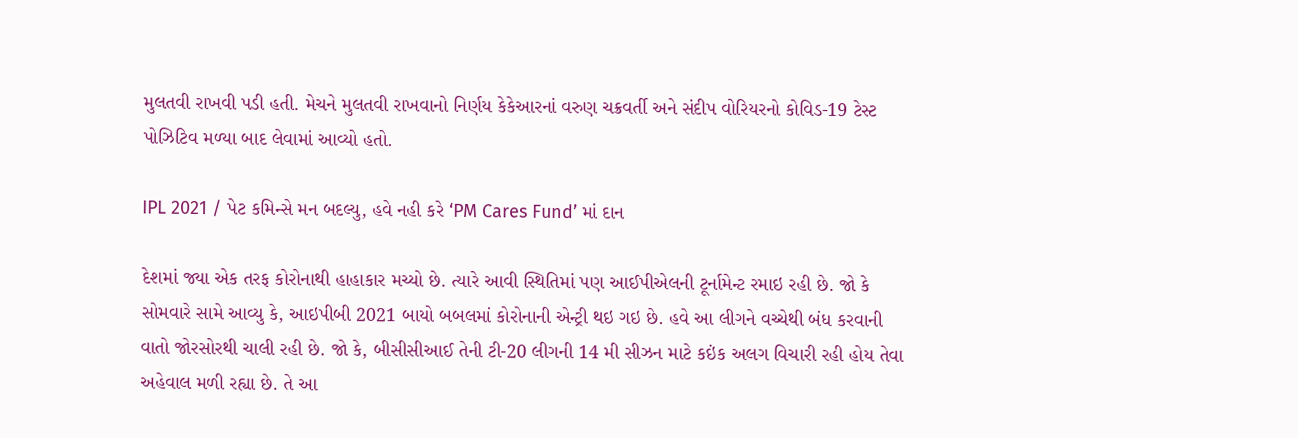મુલતવી રાખવી પડી હતી. મેચને મુલતવી રાખવાનો નિર્ણય કેકેઆરનાં વરુણ ચક્રવર્તી અને સંદીપ વોરિયરનો કોવિડ-19 ટેસ્ટ પોઝિટિવ મળ્યા બાદ લેવામાં આવ્યો હતો.

IPL 2021 / પેટ કમિન્સે મન બદલ્યુ, હવે નહી કરે ‘PM Cares Fund’ માં દાન

દેશમાં જ્યા એક તરફ કોરોનાથી હાહાકાર મચ્યો છે. ત્યારે આવી સ્થિતિમાં પણ આઈપીએલની ટૂર્નામેન્ટ રમાઇ રહી છે. જો કે સોમવારે સામે આવ્યુ કે, આઇપીબી 2021 બાયો બબલમાં કોરોનાની એન્ટ્રી થઇ ગઇ છે. હવે આ લીગને વચ્ચેથી બંધ કરવાની વાતો જોરસોરથી ચાલી રહી છે. જો કે, બીસીસીઆઈ તેની ટી-20 લીગની 14 મી સીઝન માટે કઇંક અલગ વિચારી રહી હોય તેવા અહેવાલ મળી રહ્યા છે. તે આ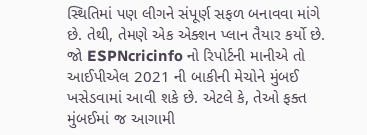સ્થિતિમાં પણ લીગને સંપૂર્ણ સફળ બનાવવા માંગે છે. તેથી, તેમણે એક એક્શન પ્લાન તૈયાર કર્યો છે. જો ESPNcricinfo નો રિપોર્ટની માનીએ તો આઈપીએલ 2021 ની બાકીની મેચોને મુંબઈ ખસેડવામાં આવી શકે છે. એટલે કે, તેઓ ફક્ત મુંબઈમાં જ આગામી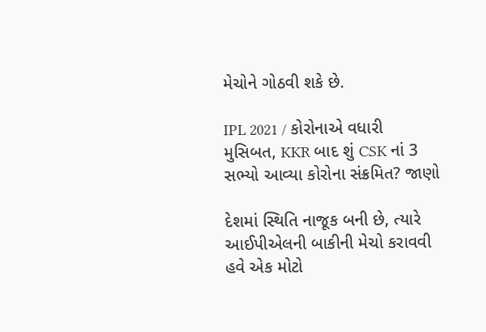મેચોને ગોઠવી શકે છે.

IPL 2021 / કોરોનાએ વધારી મુસિબત, KKR બાદ શું CSK નાં 3 સભ્યો આવ્યા કોરોના સંક્રમિત? જાણો

દેશમાં સ્થિતિ નાજૂક બની છે, ત્યારે આઈપીએલની બાકીની મેચો કરાવવી હવે એક મોટો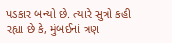પડકાર બન્યો છે. ત્યારે સુત્રો કહી રહ્યા છે કે, મુંબઈનાં ત્રણ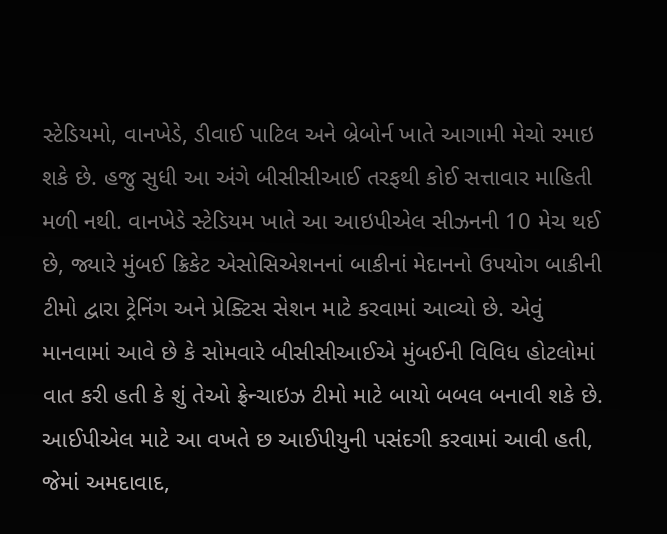સ્ટેડિયમો, વાનખેડે, ડીવાઈ પાટિલ અને બ્રેબોર્ન ખાતે આગામી મેચો રમાઇ શકે છે. હજુ સુધી આ અંગે બીસીસીઆઈ તરફથી કોઈ સત્તાવાર માહિતી મળી નથી. વાનખેડે સ્ટેડિયમ ખાતે આ આઇપીએલ સીઝનની 10 મેચ થઈ છે, જ્યારે મુંબઈ ક્રિકેટ એસોસિએશનનાં બાકીનાં મેદાનનો ઉપયોગ બાકીની ટીમો દ્વારા ટ્રેનિંગ અને પ્રેક્ટિસ સેશન માટે કરવામાં આવ્યો છે. એવું માનવામાં આવે છે કે સોમવારે બીસીસીઆઈએ મુંબઈની વિવિધ હોટલોમાં વાત કરી હતી કે શું તેઓ ફ્રેન્ચાઇઝ ટીમો માટે બાયો બબલ બનાવી શકે છે. આઈપીએલ માટે આ વખતે છ આઈપીયુની પસંદગી કરવામાં આવી હતી, જેમાં અમદાવાદ,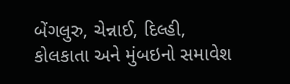બેંગલુરુ, ચેન્નાઈ, દિલ્હી, કોલકાતા અને મુંબઇનો સમાવેશ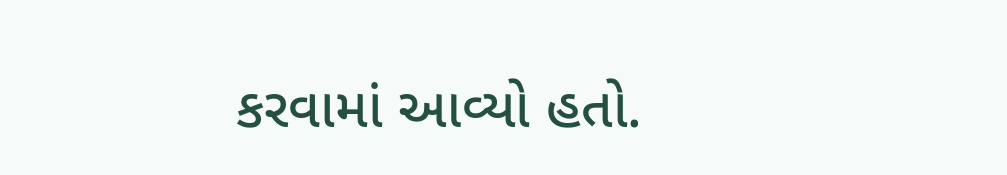કરવામાં આવ્યો હતો.